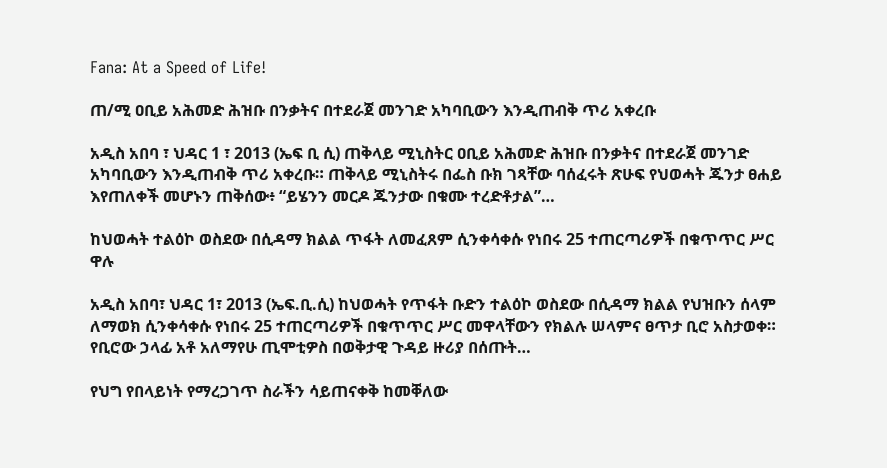Fana: At a Speed of Life!

ጠ/ሚ ዐቢይ አሕመድ ሕዝቡ በንቃትና በተደራጀ መንገድ አካባቢውን እንዲጠብቅ ጥሪ አቀረቡ

አዲስ አበባ ፣ ህዳር 1 ፣ 2013 (ኤፍ ቢ ሲ) ጠቅላይ ሚኒስትር ዐቢይ አሕመድ ሕዝቡ በንቃትና በተደራጀ መንገድ አካባቢውን እንዲጠብቅ ጥሪ አቀረቡ። ጠቅላይ ሚኒስትሩ በፌስ ቡክ ገጻቸው ባሰፈሩት ጽሁፍ የህወሓት ጁንታ ፀሐይ እየጠለቀች መሆኑን ጠቅሰው፥ “ይሄንን መርዶ ጁንታው በቁሙ ተረድቶታል”…

ከህወሓት ተልዕኮ ወስደው በሲዳማ ክልል ጥፋት ለመፈጸም ሲንቀሳቀሱ የነበሩ 25 ተጠርጣሪዎች በቁጥጥር ሥር ዋሉ

አዲስ አበባ፣ ህዳር 1፣ 2013 (ኤፍ.ቢ.ሲ) ከህወሓት የጥፋት ቡድን ተልዕኮ ወስደው በሲዳማ ክልል የህዝቡን ሰላም ለማወክ ሲንቀሳቀሱ የነበሩ 25 ተጠርጣሪዎች በቁጥጥር ሥር መዋላቸውን የክልሉ ሠላምና ፀጥታ ቢሮ አስታወቀ። የቢሮው ኃላፊ አቶ አለማየሁ ጢሞቲዎስ በወቅታዊ ጉዳይ ዙሪያ በሰጡት…

የህግ የበላይነት የማረጋገጥ ስራችን ሳይጠናቀቅ ከመቐለው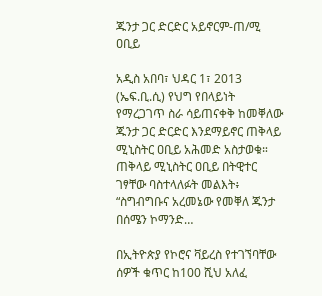ጁንታ ጋር ድርድር አይኖርም-ጠ/ሚ ዐቢይ

አዲስ አበባ፣ ህዳር 1፣ 2013 (ኤፍ.ቢ.ሲ) የህግ የበላይነት የማረጋገጥ ስራ ሳይጠናቀቅ ከመቐለው ጁንታ ጋር ድርድር እንደማይኖር ጠቅላይ ሚኒስትር ዐቢይ አሕመድ አስታወቁ። ጠቅላይ ሚኒስትር ዐቢይ በትዊተር ገፃቸው ባስተላለፉት መልእት፥ “ስግብግቡና አረመኔው የመቐለ ጁንታ በሰሜን ኮማንድ…

በኢትዮጵያ የኮሮና ቫይረስ የተገኘባቸው ሰዎች ቁጥር ከ100 ሺህ አለፈ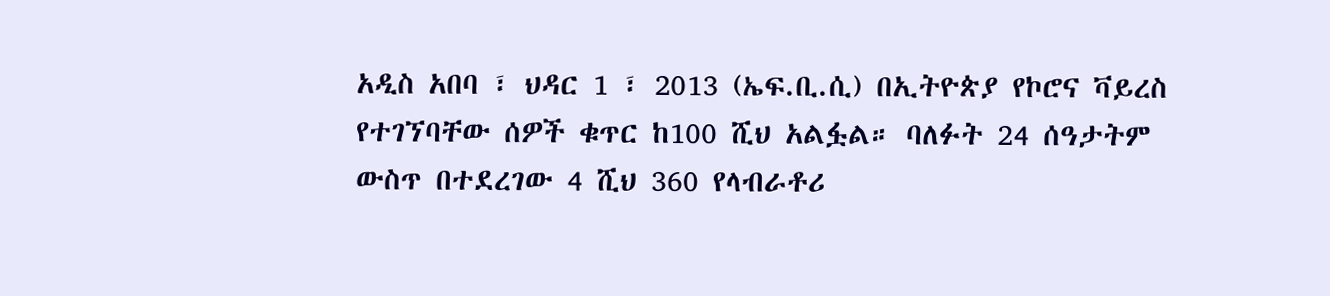አዲስ አበባ ፣ ህዳር 1 ፣ 2013 (ኤፍ.ቢ.ሲ) በኢትዮጵያ የኮሮና ቫይረስ የተገኘባቸው ሰዎች ቁጥር ከ100 ሺህ አልፏል። ባለፉት 24 ሰዓታትም ውስጥ በተደረገው 4 ሺህ 360 የላብራቶሪ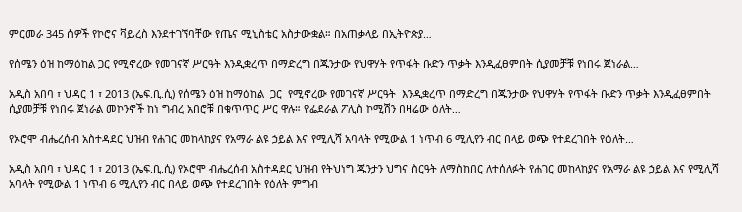ምርመራ 345 ሰዎች የኮሮና ቫይረስ እንደተገኘባቸው የጤና ሚኒስቴር አስታውቋል። በአጠቃላይ በኢትዮጵያ…

የሰሜን ዕዝ ከማዕከል ጋር የሚኖረው የመገናኛ ሥርዓት እንዲቋረጥ በማድረግ በጁንታው የህዋሃት የጥፋት ቡድን ጥቃት እንዲፈፀምበት ሲያመቻቹ የነበሩ ጀነራል…

አዲስ አበባ ፣ ህዳር 1 ፣ 2013 (ኤፍ.ቢ.ሲ) የሰሜን ዕዝ ከማዕከል  ጋር  የሚኖረው የመገናኛ ሥርዓት  እንዲቋረጥ በማድረግ በጁንታው የህዋሃት የጥፋት ቡድን ጥቃት እንዲፈፀምበት ሲያመቻቹ የነበሩ ጀነራል መኮንኖች ከነ ግብረ አበሮቹ በቁጥጥር ሥር ዋሉ። የፌደራል ፖሊስ ኮሚሽን በዛሬው ዕለት…

የኦሮሞ ብሔረሰብ አስተዳደር ህዝብ የሐገር መከላከያና የአማራ ልዩ ኃይል እና የሚሊሻ አባላት የሚውል 1 ነጥብ 6 ሚሊየን ብር በላይ ወጭ የተደረገበት የዕለት…

አዲስ አበባ ፣ ህዳር 1 ፣ 2013 (ኤፍ.ቢ.ሲ) የኦሮሞ ብሔረሰብ አስተዳደር ህዝብ የትህነግ ጁንታን ህግና ስርዓት ለማስከበር ለተሰለፉት የሐገር መከላከያና የአማራ ልዩ ኃይል እና የሚሊሻ አባላት የሚውል 1 ነጥብ 6 ሚሊየን ብር በላይ ወጭ የተደረገበት የዕለት ምግብ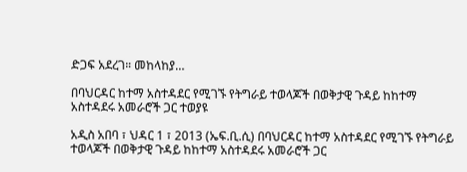ድጋፍ አደረገ። መከላከያ…

በባህርዳር ከተማ አስተዳደር የሚገኙ የትግራይ ተወላጆች በወቅታዊ ጉዳይ ከከተማ አስተዳደሩ አመራሮች ጋር ተወያዩ

አዲስ አበባ ፣ ህዳር 1 ፣ 2013 (ኤፍ.ቢ.ሲ) በባህርዳር ከተማ አስተዳደር የሚገኙ የትግራይ ተወላጆች በወቅታዊ ጉዳይ ከከተማ አስተዳደሩ አመራሮች ጋር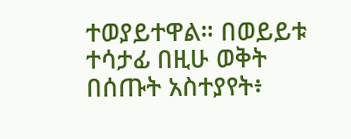ተወያይተዋል። በወይይቱ ተሳታፊ በዚሁ ወቅት በሰጡት አስተያየት፥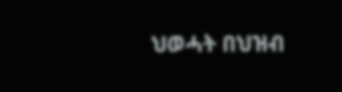ህወሓት በህዝብ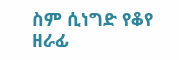ስም ሲነግድ የቆየ ዘራፊ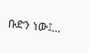ቡድን ነው፤…